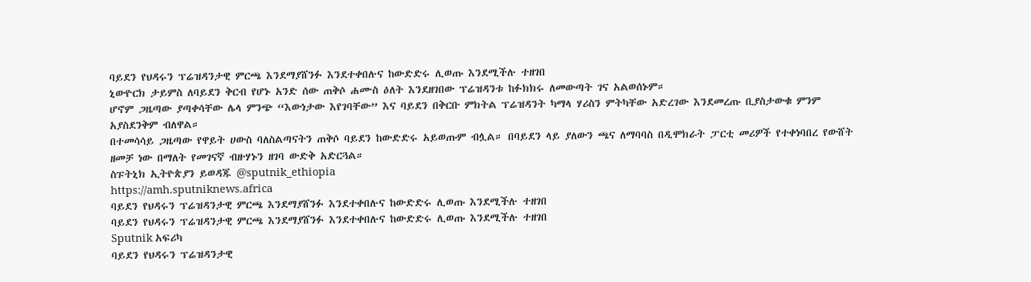ባይደን የህዳሩን ፕሬዝዳንታዊ ምርጫ እንደማያሸንፉ እንደተቀበሉና ከውድድሩ ሊወጡ እንደሚችሉ ተዘገበ
ኒውዮርክ ታይምስ ለባይደን ቅርብ የሆኑ አንድ ሰው ጠቅሶ ሐሙስ ዕለት እንደዘገበው ፕሬዝዳንቱ ከፉክክሩ ለመውጣት ገና አልወሰኑም።
ሆኖም ጋዜጣው ያጣቀሳቸው ሌላ ምንጭ “እውነታው እየገባቸው” እና ባይደን በቅርቡ ምክትል ፕሬዝዳንት ካማላ ሃሪስን ምትካቸው አድረገው እንደመረጡ ቢያስታውቁ ምንም አያስደንቅም ብለዋል።
በተመሳሳይ ጋዜጣው የዋይት ሀውስ ባለስልጣናትን ጠቅሶ ባይደን ከውድድሩ አይወጡም ብሏል። በባይደን ላይ ያለውን ጫና ለማባባስ በዲሞክራት ፓርቲ መሪዎች የተቀነባበረ የውሸት ዘመቻ ነው በማለት የመገናኛ ብዙሃኑን ዘገባ ውድቅ አድርጓል።
ስፑትኒክ ኢትዮጵያን ይወዳጁ @sputnik_ethiopia
https://amh.sputniknews.africa
ባይደን የህዳሩን ፕሬዝዳንታዊ ምርጫ እንደማያሸንፉ እንደተቀበሉና ከውድድሩ ሊወጡ እንደሚችሉ ተዘገበ
ባይደን የህዳሩን ፕሬዝዳንታዊ ምርጫ እንደማያሸንፉ እንደተቀበሉና ከውድድሩ ሊወጡ እንደሚችሉ ተዘገበ
Sputnik አፍሪካ
ባይደን የህዳሩን ፕሬዝዳንታዊ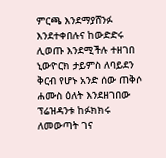ምርጫ እንደማያሸንፉ እንደተቀበሉና ከውድድሩ ሊወጡ እንደሚችሉ ተዘገበ ኒውዮርክ ታይምስ ለባይደን ቅርብ የሆኑ አንድ ሰው ጠቅሶ ሐሙስ ዕለት እንደዘገበው ፕሬዝዳንቱ ከፉክክሩ ለመውጣት ገና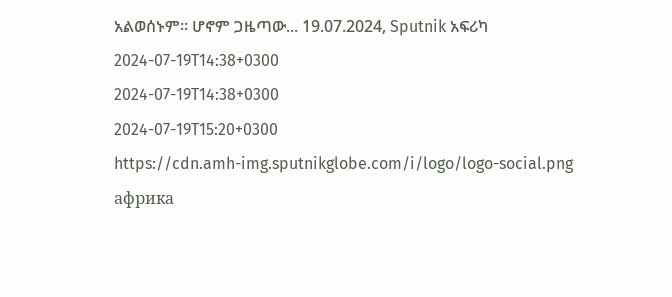አልወሰኑም። ሆኖም ጋዜጣው... 19.07.2024, Sputnik አፍሪካ
2024-07-19T14:38+0300
2024-07-19T14:38+0300
2024-07-19T15:20+0300
https://cdn.amh-img.sputnikglobe.com/i/logo/logo-social.png
африка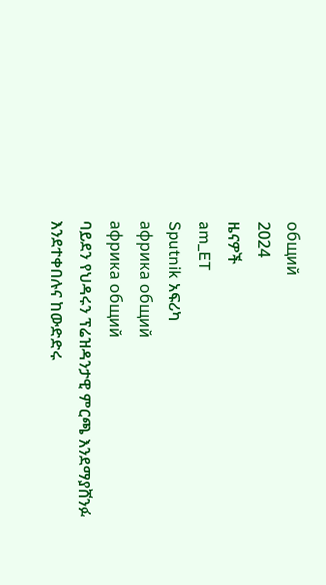общий
2024
ዜናዎች
am_ET
Sputnik አፍሪካ
африка общий
африка общий
ባይደን የህዳሩን ፕሬዝዳንታዊ ምርጫ እንደማያሸንፉ እንደተቀበሉና ከውድድሩ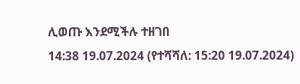ሊወጡ እንደሚችሉ ተዘገበ
14:38 19.07.2024 (የተሻሻለ: 15:20 19.07.2024)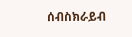ሰብስክራይብ